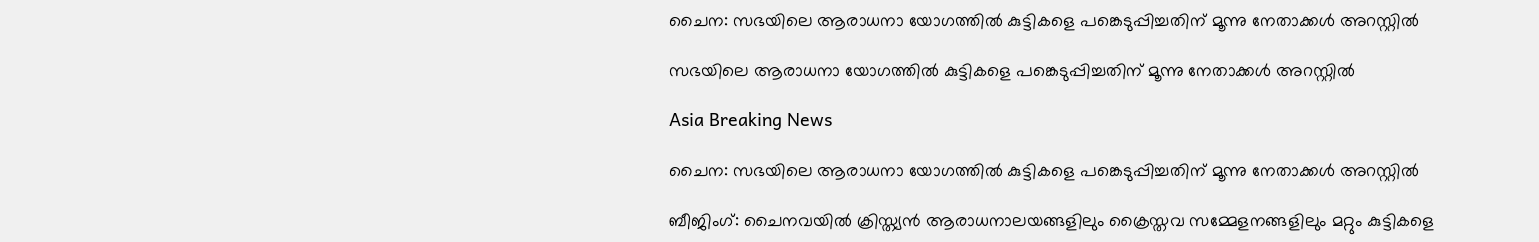ചൈന: സഭയിലെ ആരാധനാ യോഗത്തില്‍ കുട്ടികളെ പങ്കെടുപ്പിച്ചതിന് മൂന്നു നേതാക്കള്‍ അറസ്റ്റില്‍

സഭയിലെ ആരാധനാ യോഗത്തില്‍ കുട്ടികളെ പങ്കെടുപ്പിച്ചതിന് മൂന്നു നേതാക്കള്‍ അറസ്റ്റില്‍

Asia Breaking News

ചൈന: സഭയിലെ ആരാധനാ യോഗത്തില്‍ കുട്ടികളെ പങ്കെടുപ്പിച്ചതിന് മൂന്നു നേതാക്കള്‍ അറസ്റ്റില്‍

ബീജിംഗ്: ചൈനവയില്‍ ക്രിസ്ത്യന്‍ ആരാധനാലയങ്ങളിലും ക്രൈസ്തവ സമ്മേളനങ്ങളിലും മറ്റും കുട്ടികളെ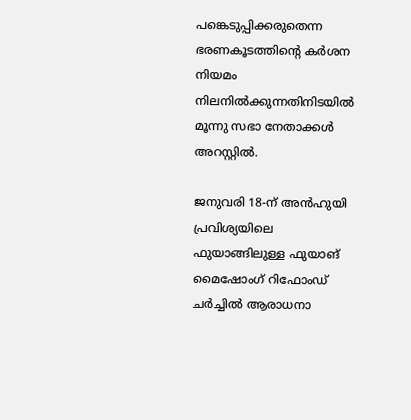പങ്കെടുപ്പിക്കരുതെന്ന ഭരണകൂടത്തിന്റെ കര്‍ശന നിയമം നിലനില്‍ക്കുന്നതിനിടയില്‍ മൂന്നു സഭാ നേതാക്കള്‍ അറസ്റ്റില്‍.

ജനുവരി 18-ന് അന്‍ഹുയി പ്രവിശ്യയിലെ ഫുയാങ്ങിലുള്ള ഫുയാങ് മൈഷോംഗ് റിഫോംഡ് ചര്‍ച്ചില്‍ ആരാധനാ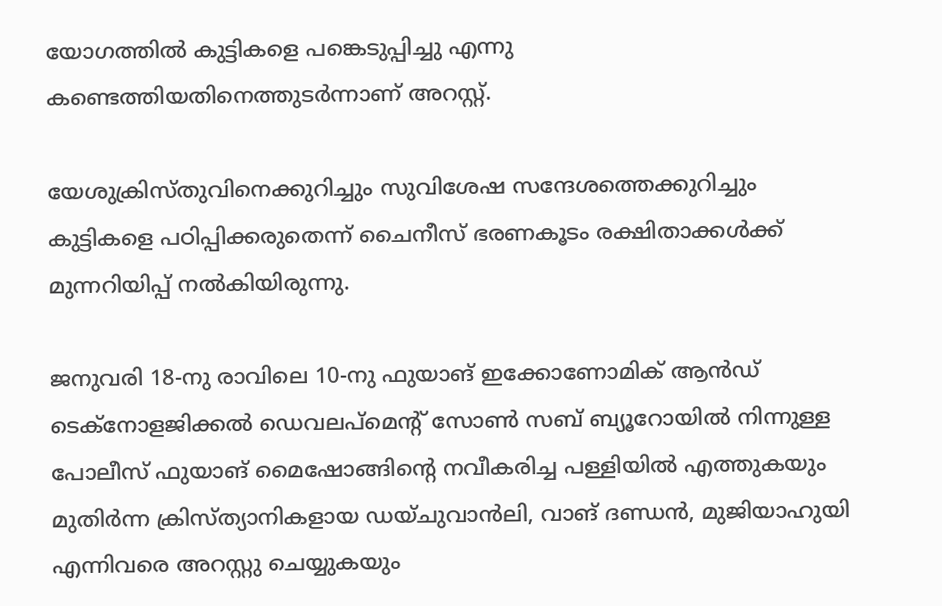യോഗത്തില്‍ കുട്ടികളെ പങ്കെടുപ്പിച്ചു എന്നു കണ്ടെത്തിയതിനെത്തുടര്‍ന്നാണ് അറസ്റ്റ്.

യേശുക്രിസ്തുവിനെക്കുറിച്ചും സുവിശേഷ സന്ദേശത്തെക്കുറിച്ചും കുട്ടികളെ പഠിപ്പിക്കരുതെന്ന് ചൈനീസ് ഭരണകൂടം രക്ഷിതാക്കള്‍ക്ക് മുന്നറിയിപ്പ് നല്‍കിയിരുന്നു.

ജനുവരി 18-നു രാവിലെ 10-നു ഫുയാങ് ഇക്കോണോമിക് ആന്‍ഡ് ടെക്നോളജിക്കല്‍ ഡെവലപ്മെന്റ് സോണ്‍ സബ് ബ്യൂറോയില്‍ നിന്നുള്ള പോലീസ് ഫുയാങ് മൈഷോങ്ങിന്റെ നവീകരിച്ച പള്ളിയില്‍ എത്തുകയും മുതിര്‍ന്ന ക്രിസ്ത്യാനികളായ ഡയ്ചുവാന്‍ലി, വാങ് ദണ്ഡന്‍, മുജിയാഹുയി എന്നിവരെ അറസ്റ്റു ചെയ്യുകയും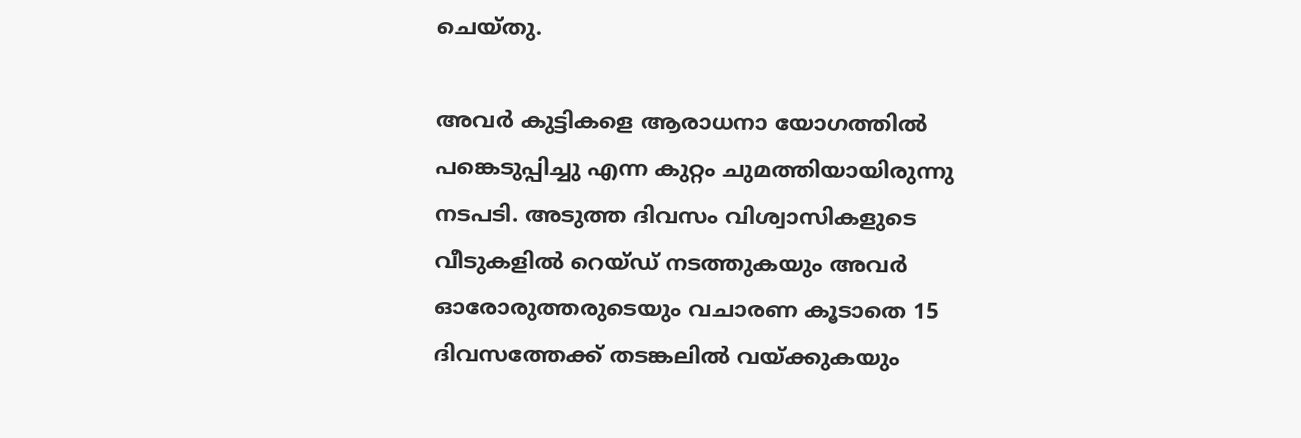ചെയ്തു.

അവര്‍ കുട്ടികളെ ആരാധനാ യോഗത്തില്‍ പങ്കെടുപ്പിച്ചു എന്ന കുറ്റം ചുമത്തിയായിരുന്നു നടപടി. അടുത്ത ദിവസം വിശ്വാസികളുടെ വീടുകളില്‍ റെയ്ഡ് നടത്തുകയും അവര്‍ ഓരോരുത്തരുടെയും വചാരണ കൂടാതെ 15 ദിവസത്തേക്ക് തടങ്കലില്‍ വയ്ക്കുകയും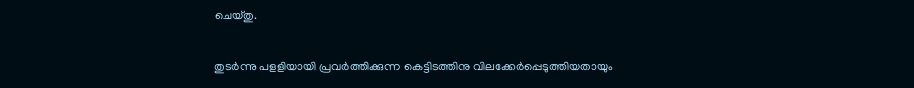ചെയ്തു.

തുടര്‍ന്നു പളളിയായി പ്രവര്‍ത്തിക്കുന്ന കെട്ടിടത്തിനു വിലക്കേര്‍പ്പെടുത്തിയതായും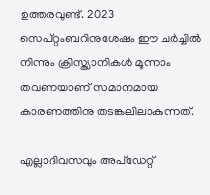ഉത്തരവുണ്ട്. 2023 സെപ്റ്റംബറിനുശേഷം ഈ ചര്‍ച്ചില്‍ നിന്നും ക്രിസ്ത്യാനികള്‍ മൂന്നാം തവണയാണ് സമാനമായ കാരണത്തിനു തടങ്കലിലാകുന്നത്.

എല്ലാദിവസവും അപ്ഡേറ്റ്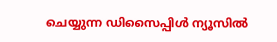ചെയ്യുന്ന ഡിസൈപ്പിൾ ന്യൂസിൽ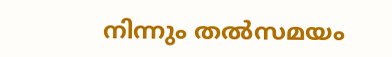നിന്നും തൽസമയം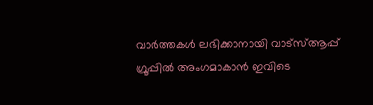വാർത്തകൾ ലഭിക്കാനായി വാട്സ്ആപ്പ് ഗ്രൂപ്പിൽ അംഗമാകാൻ ഇവിടെ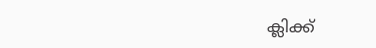ക്ലിക്ക്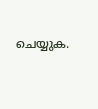ചെയ്യുക.